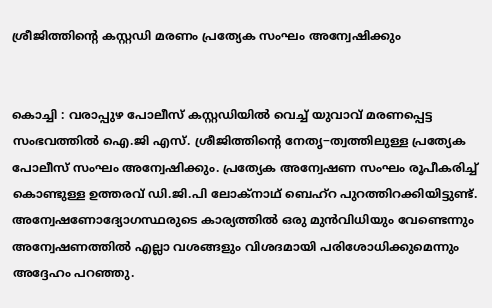ശ്രീജിത്തിന്റെ കസ്റ്റഡി മരണം പ്രത്യേക സംഘം അന്വേഷിക്കും


കൊച്ചി : വരാപ്പുഴ പോലീസ് കസ്റ്റഡിയിൽ‍ വെച്ച് യുവാവ് മരണപ്പെട്ട സംഭവത്തിൽ‍ ഐ.ജി എസ്. ശ്രീജിത്തിന്‍റെ നേതൃ−ത്വത്തിലുള്ള പ്രത്യേക പോലീസ് സംഘം അന്വേഷിക്കും. പ്രത്യേക അന്വേഷണ സംഘം രൂപീകരിച്ച് കൊണ്ടുള്ള ഉത്തരവ് ഡി.ജി.പി ലോക്നാഥ് ബെഹ്റ പുറത്തിറക്കിയിട്ടുണ്ട്. അന്വേഷണോദ്യോഗസ്ഥരുടെ കാര്യത്തിൽ‍ ഒരു മുൻ‍വിധിയും വേണ്ടെന്നും അന്വേഷണത്തിൽ‍ എല്ലാ വശങ്ങളും വിശദമായി പരിശോധിക്കുമെന്നും അദ്ദേഹം പറഞ്ഞു.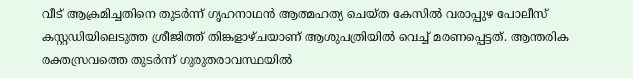വീട് ആക്രമിച്ചതിനെ തുടർ‍ന്ന് ഗൃഹനാഥൻ ആത്മഹത്യ ചെയ്ത കേസിൽ‍ വരാപ്പുഴ പോലീസ് കസ്റ്റഡിയിലെടുത്ത ശ്രീജിത്ത് തിങ്കളാഴ്ചയാണ് ആശുപത്രിയിൽ‍ വെച്ച് മരണപ്പെട്ടത്. ആന്തരിക രക്തസ്രവത്തെ തുടർ‍ന്ന് ഗുരുതരാവസ്ഥയിൽ‍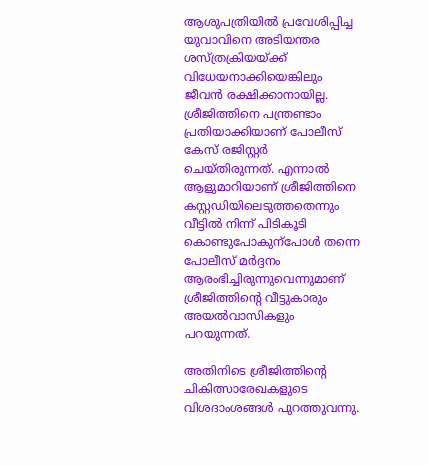ആശുപത്രിയിൽ‍ പ്രവേശിപ്പിച്ച യുവാവിനെ അടിയന്തര ശസ്ത്രക്രിയയ്ക്ക് വിധേയനാക്കിയെങ്കിലും ജീവൻ രക്ഷിക്കാനായില്ല. ശ്രീജിത്തിനെ പന്ത്രണ്ടാം പ്രതിയാക്കിയാണ് പോലീസ് കേസ് രജിസ്റ്റർ‍ ചെയ്തിരുന്നത്. എന്നാൽ‍ ആളുമാറിയാണ് ശ്രീജിത്തിനെ കസ്റ്റഡിയിലെടുത്തതെന്നും വീട്ടിൽ‍ നിന്ന് പിടികൂടി കൊണ്ടുപോകുന്പോൾ‍ തന്നെ പോലീസ് മർ‍ദ്ദനം ആരംഭിച്ചിരുന്നുവെന്നുമാണ് ശ്രീജിത്തിന്‍റെ വീട്ടുകാരും അയൽ‍വാസികളും പറയുന്നത്.

അതിനിടെ ശ്രീജിത്തിന്‍റെ ചികിത്സാരേഖകളുടെ വിശദാംശങ്ങൾ‍ പുറത്തുവന്നു.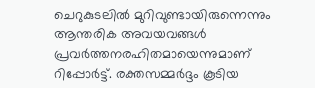ചെറുകുടലിൽ‍ മുറിവുണ്ടായിരുന്നെന്നും ആന്തരിക അവയവങ്ങൾ‍ പ്രവർ‍ത്തനരഹിതമായെന്നുമാണ് റിപ്പോർ‍ട്ട്. രക്തസമ്മർദ്ദം കൂടിയ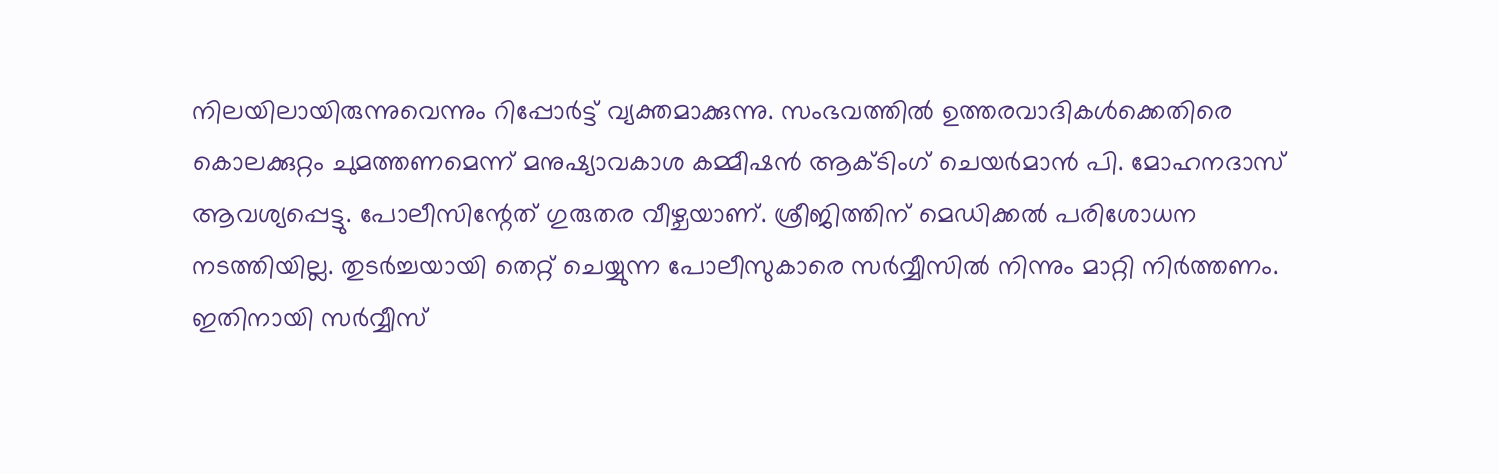നിലയിലായിരുന്നുവെന്നും റിപ്പോർ‍ട്ട് വ്യക്തമാക്കുന്നു. സംഭവത്തിൽ ഉത്തരവാദികൾക്കെതിരെ കൊലക്കുറ്റം ചുമത്തണമെന്ന് മനുഷ്യാവകാശ കമ്മീഷൻ ആക്ടിംഗ് ചെയർ‍മാൻ പി. മോഹനദാസ് ആവശ്യപ്പെട്ടു. പോലീസിന്റേത് ഗുരുതര വീഴ്ചയാണ്. ശ്രീജിത്തിന് മെഡിക്കൽ‍ പരിശോധന നടത്തിയില്ല. തുടർ‍ച്ചയായി തെറ്റ് ചെയ്യുന്ന പോലീസുകാരെ സർ‍വ്വീസിൽ‍ നിന്നും മാറ്റി നിർ‍ത്തണം. ഇതിനായി സർ‍വ്വീസ്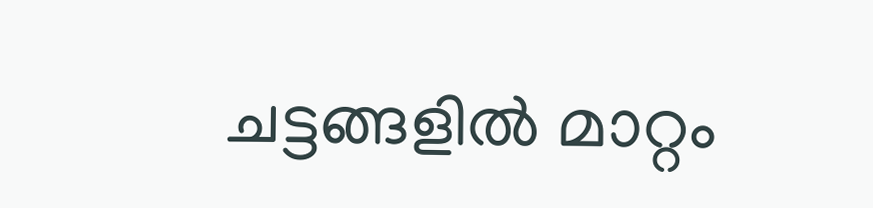ചട്ടങ്ങളിൽ‍ മാറ്റം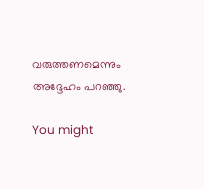വരുത്തണമെന്നും അദ്ദേഹം പറഞ്ഞു.

You might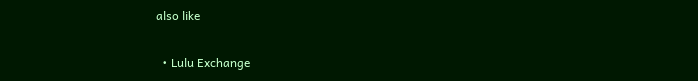also like

  • Lulu Exchange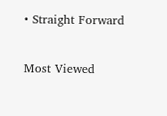• Straight Forward

Most Viewed